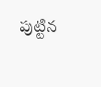పుట్టిన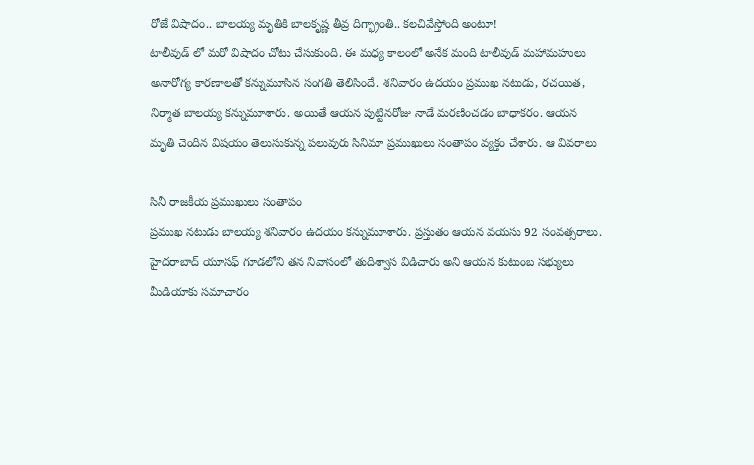రోజే విషాదం.. బాలయ్య మృతికి బాలకృష్ణ తీవ్ర దిగ్భ్రాంతి.. కలచివేస్తోంది అంటూ!
టాలీవుడ్ లో మరో విషాదం చోటు చేసుకుంది. ఈ మధ్య కాలంలో అనేక మంది టాలీవుడ్ మహామహులు అనారోగ్య కారణాలతో కన్నుమూసిన సంగతి తెలిసిందే. శనివారం ఉదయం ప్రముఖ నటుడు, రచయిత, నిర్మాత బాలయ్య కన్నుమూశారు. అయితే ఆయన పుట్టినరోజు నాడే మరణించడం బాధాకరం. ఆయన మృతి చెందిన విషయం తెలుసుకున్న పలువురు సినిమా ప్రముఖులు సంతాపం వ్యక్తం చేశారు. ఆ వివరాలు

సినీ రాజకీయ ప్రముఖులు సంతాపం
ప్రముఖ నటుడు బాలయ్య శనివారం ఉదయం కన్నుమూశారు. ప్రస్తుతం ఆయన వయసు 92 సంవత్సరాలు. హైదరాబాద్ యూసఫ్ గూడలోని తన నివాసంలో తుదిశ్వాస విడిచారు అని ఆయన కుటుంబ సభ్యులు మీడియాకు సమాచారం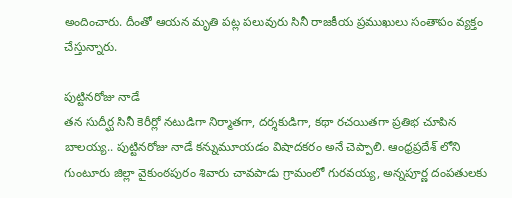అందించారు. దీంతో ఆయన మృతి పట్ల పలువురు సినీ రాజకీయ ప్రముఖులు సంతాపం వ్యక్తం చేస్తున్నారు.

పుట్టినరోజు నాడే
తన సుదీర్ఘ సినీ కెరీర్లో నటుడిగా నిర్మాతగా, దర్శకుడిగా, కథా రచయితగా ప్రతిభ చూపిన బాలయ్య.. పుట్టినరోజు నాడే కన్నుమూయడం విషాదకరం అనే చెప్పాలి. ఆంధ్రప్రదేశ్ లోని గుంటూరు జిల్లా వైకుంఠపురం శివారు చావపాడు గ్రామంలో గురవయ్య, అన్నపూర్ణ దంపతులకు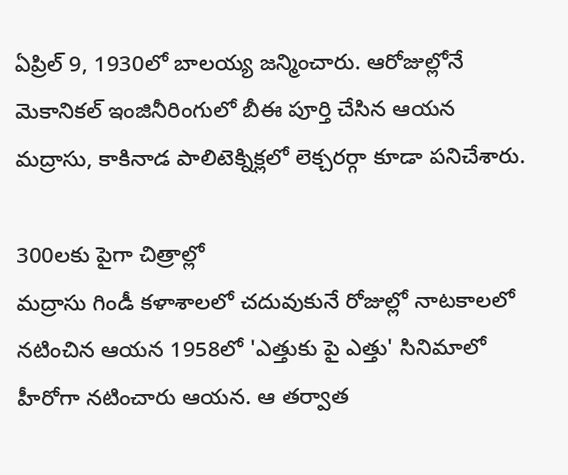ఏప్రిల్ 9, 1930లో బాలయ్య జన్మించారు. ఆరోజుల్లోనే మెకానికల్ ఇంజినీరింగులో బీఈ పూర్తి చేసిన ఆయన మద్రాసు, కాకినాడ పాలిటెక్నిక్లలో లెక్చరర్గా కూడా పనిచేశారు.

300లకు పైగా చిత్రాల్లో
మద్రాసు గిండీ కళాశాలలో చదువుకునే రోజుల్లో నాటకాలలో నటించిన ఆయన 1958లో 'ఎత్తుకు పై ఎత్తు' సినిమాలో హీరోగా నటించారు ఆయన. ఆ తర్వాత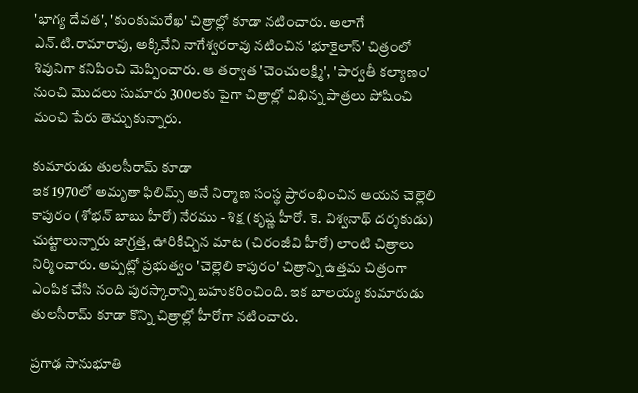'భాగ్య దేవత', 'కుంకుమరేఖ' చిత్రాల్లో కూడా నటించారు. అలాగే ఎన్.టి.రామారావు, అక్కినేని నాగేశ్వరరావు నటించిన 'భూకైలాస్' చిత్రంలో శివునిగా కనిపించి మెప్పించారు. ఆ తర్వాత 'చెంచులక్ష్మి', 'పార్వతీ కల్యాణం' నుంచి మొదలు సుమారు 300లకు పైగా చిత్రాల్లో విభిన్న పాత్రలు పోషించి మంచి పేరు తెచ్చుకున్నారు.

కుమారుడు తులసీరామ్ కూడా
ఇక 1970లో అమృతా ఫిలిమ్స్ అనే నిర్మాణ సంస్థ ప్రారంభించిన ఆయన చెల్లెలి కాపురం (శోభన్ బాబు హీరో) నేరము - శిక్ష (కృష్ణ హీరో. కె. విశ్వనాథ్ దర్శకుడు) చుట్టాలున్నారు జాగ్రత్త, ఊరికిచ్చిన మాట (చిరంజీవి హీరో) లాంటి చిత్రాలు నిర్మించారు. అప్పట్లో ప్రభుత్వం 'చెల్లెలి కాపురం' చిత్రాన్ని ఉత్తమ చిత్రంగా ఎంపిక చేసి నంది పురస్కారాన్ని బహుకరించింది. ఇక బాలయ్య కుమారుడు తులసీరామ్ కూడా కొన్ని చిత్రాల్లో హీరోగా నటించారు.

ప్రగాఢ సానుభూతి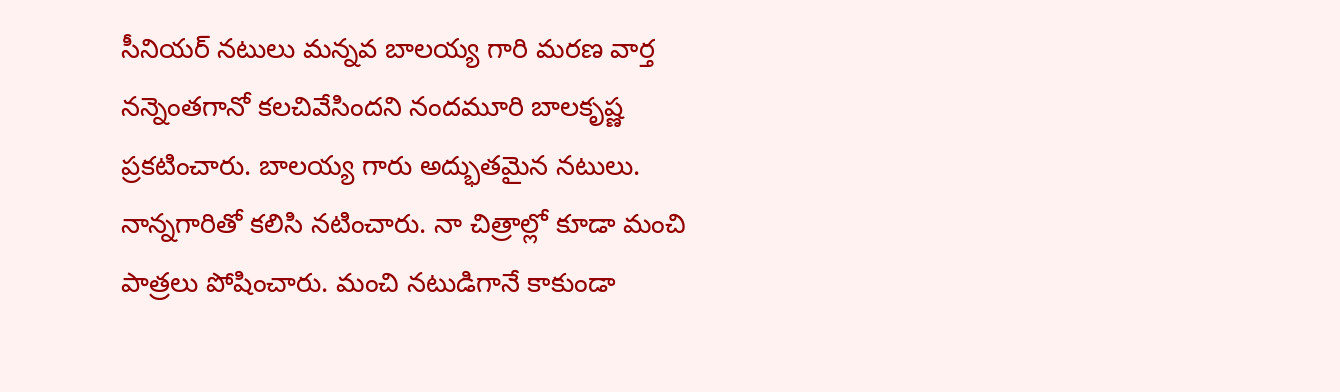సీనియర్ నటులు మన్నవ బాలయ్య గారి మరణ వార్త నన్నెంతగానో కలచివేసిందని నందమూరి బాలకృష్ణ ప్రకటించారు. బాలయ్య గారు అద్భుతమైన నటులు. నాన్నగారితో కలిసి నటించారు. నా చిత్రాల్లో కూడా మంచి పాత్రలు పోషించారు. మంచి నటుడిగానే కాకుండా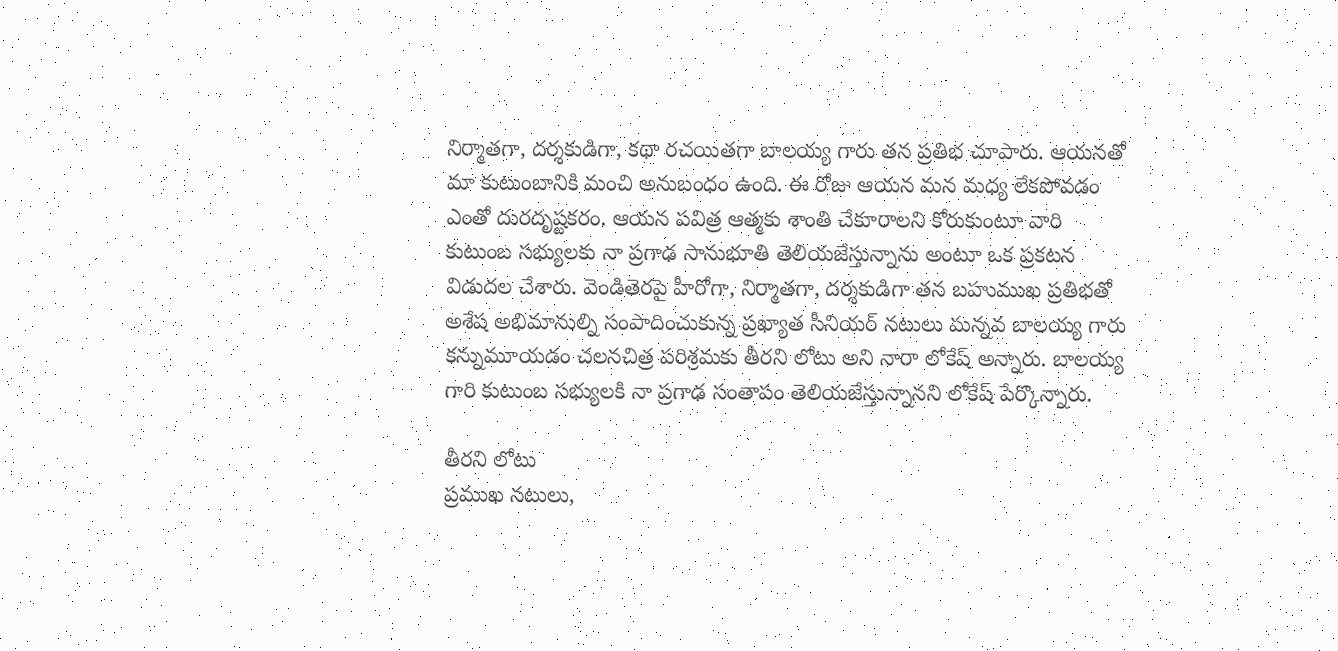నిర్మాతగా, దర్శకుడిగా, కథా రచయితగా బాలయ్య గారు తన ప్రతిభ చూపారు. ఆయనతో మా కుటుంబానికి మంచి అనుబంధం ఉంది. ఈ రోజు ఆయన మన మధ్య లేకపోవడం ఎంతో దురదృష్టకరం. ఆయన పవిత్ర ఆత్మకు శాంతి చేకూరాలని కోరుకుంటూ వారి కుటుంబ సభ్యులకు నా ప్రగాఢ సానుభూతి తెలియజేస్తున్నాను అంటూ ఒక ప్రకటన విడుదల చేశారు. వెండితెరపై హీరోగా, నిర్మాతగా, దర్శకుడిగా తన బహుముఖ ప్రతిభతో అశేష అభిమానుల్ని సంపాదించుకున్న ప్రఖ్యాత సీనియర్ నటులు మన్నవ బాలయ్య గారు కన్నుమూయడం చలనచిత్ర పరిశ్రమకు తీరని లోటు అని నారా లోకేష్ అన్నారు. బాలయ్య గారి కుటుంబ సభ్యులకి నా ప్రగాఢ సంతాపం తెలియజేస్తున్నానని లోకేష్ పేర్కొన్నారు.

తీరని లోటు
ప్రముఖ నటులు,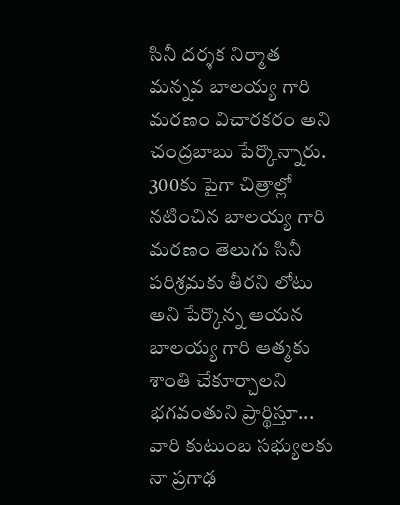సినీ దర్శక నిర్మాత మన్నవ బాలయ్య గారి మరణం విచారకరం అని చంద్రబాబు పేర్కొన్నారు. 300కు పైగా చిత్రాల్లో నటించిన బాలయ్య గారి మరణం తెలుగు సినీ పరిశ్రమకు తీరని లోటు అని పేర్కొన్న ఆయన బాలయ్య గారి ఆత్మకు శాంతి చేకూర్చాలని భగవంతుని ప్రార్థిస్తూ... వారి కుటుంబ సభ్యులకు నా ప్రగాఢ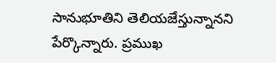సానుభూతిని తెలియజేస్తున్నానని పేర్కొన్నారు. ప్రముఖ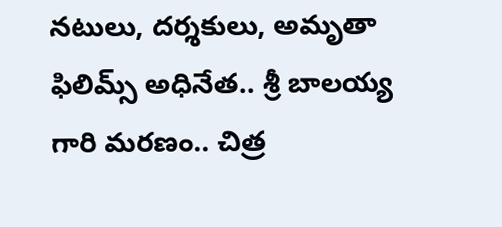నటులు, దర్శకులు, అమృతా ఫిలిమ్స్ అధినేత.. శ్రీ బాలయ్య గారి మరణం.. చిత్ర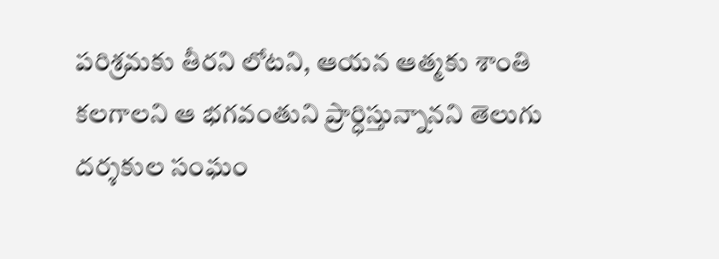పరిశ్రమకు తీరని లోటని, ఆయన ఆత్మకు శాంతి కలగాలని ఆ భగవంతుని ప్రార్ధిస్తున్నానని తెలుగు దర్శకుల సంఘం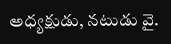అధ్యక్షుడు, నటుడు వై.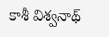కాశీ విశ్వనాథ్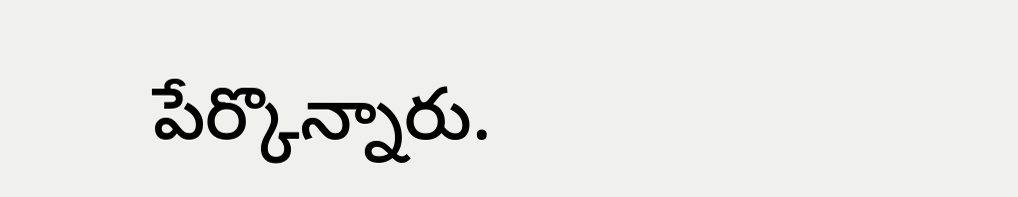పేర్కొన్నారు.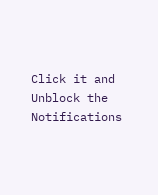Click it and Unblock the Notifications